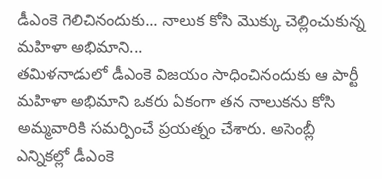డీఎంకె గెలిచినందుకు... నాలుక కోసి మొక్కు చెల్లించుకున్న మహిళా అభిమాని...
తమిళనాడులో డీఎంకె విజయం సాధించినందుకు ఆ పార్టీ మహిళా అభిమాని ఒకరు ఏకంగా తన నాలుకను కోసి అమ్మవారికి సమర్పించే ప్రయత్నం చేశారు. అసెంబ్లీ ఎన్నికల్లో డీఎంకె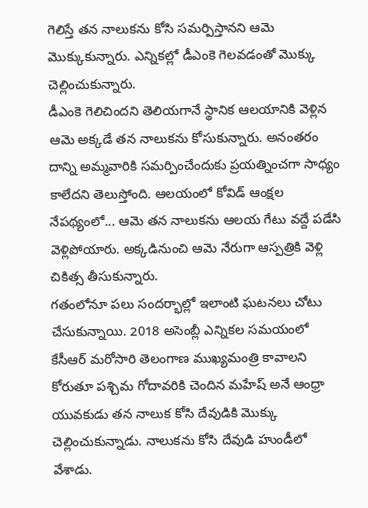గెలిస్తే తన నాలుకను కోసి సమర్పిస్తానని ఆమె మొక్కుకున్నారు. ఎన్నికల్లో డీఎంకె గెలవడంతో మొక్కు చెల్లించుకున్నారు.
డీఎంకె గెలిచిందని తెలియగానే స్థానిక ఆలయానికి వెళ్లిన ఆమె అక్కడే తన నాలుకను కోసుకున్నారు. అనంతరం దాన్ని అమ్మవారికి సమర్పించేందుకు ప్రయత్నించగా సాధ్యం కాలేదని తెలుస్తోంది. ఆలయంలో కోవిడ్ ఆంక్షల నేపథ్యంలో... ఆమె తన నాలుకను ఆలయ గేటు వద్దే పడేసి వెళ్లిపోయారు. అక్కడినుంచి ఆమె నేరుగా ఆస్పత్రికి వెళ్లి చికిత్స తీసుకున్నారు.
గతంలోనూ పలు సందర్భాల్లో ఇలాంటి ఘటనలు చోటు చేసుకున్నాయి. 2018 అసెంబ్లీ ఎన్నికల సమయంలో కేసీఆర్ మరోసారి తెలంగాణ ముఖ్యమంత్రి కావాలని కోరుతూ పశ్చిమ గోదావరికి చెందిన మహేష్ అనే ఆంధ్రా యువకుడు తన నాలుక కోసి దేవుడికి మొక్కు చెల్లించుకున్నాడు. నాలుకను కోసి దేవుడి హుండీలో వేశాడు.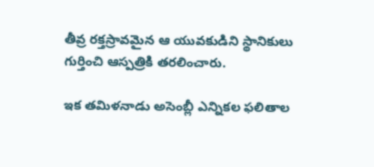తీవ్ర రక్తస్రావమైన ఆ యువకుడిని స్థానికులు గుర్తించి ఆస్పత్రికి తరలించారు.

ఇక తమిళనాడు అసెంబ్లీ ఎన్నికల ఫలితాల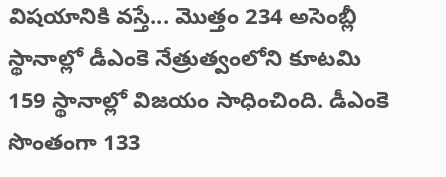విషయానికి వస్తే... మొత్తం 234 అసెంబ్లీ స్థానాల్లో డీఎంకె నేత్రుత్వంలోని కూటమి 159 స్థానాల్లో విజయం సాధించింది. డీఎంకె సొంతంగా 133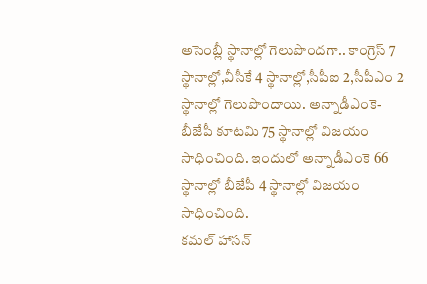అసెంబ్లీ స్థానాల్లో గెలుపొందగా.. కాంగ్రెస్ 7 స్థానాల్లో,వీసీకే 4 స్థానాల్లో,సీపీఐ 2,సీపీఎం 2 స్థానాల్లో గెలుపొందాయి. అన్నాడీఎంకె-బీజేపీ కూటమి 75 స్థానాల్లో విజయం సాధించింది. ఇందులో అన్నాడీఎంకె 66 స్థానాల్లో బీజేపీ 4 స్థానాల్లో విజయం సాధించింది.
కమల్ హాసన్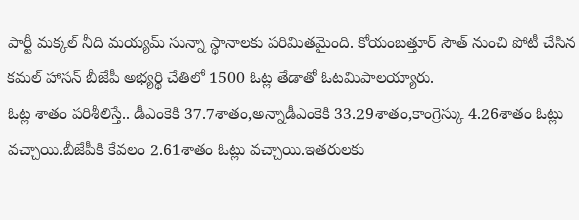పార్టీ మక్కల్ నీది మయ్యమ్ సున్నా స్థానాలకు పరిమితమైంది. కోయంబత్తూర్ సౌత్ నుంచి పోటీ చేసిన కమల్ హాసన్ బీజేపీ అభ్యర్థి చేతిలో 1500 ఓట్ల తేడాతో ఓటమిపాలయ్యారు.
ఓట్ల శాతం పరిశీలిస్తే.. డీఎంకెకి 37.7శాతం,అన్నాడీఎంకెకి 33.29శాతం,కాంగ్రెస్కు 4.26శాతం ఓట్లు వచ్చాయి.బీజేపీకి కేవలం 2.61శాతం ఓట్లు వచ్చాయి.ఇతరులకు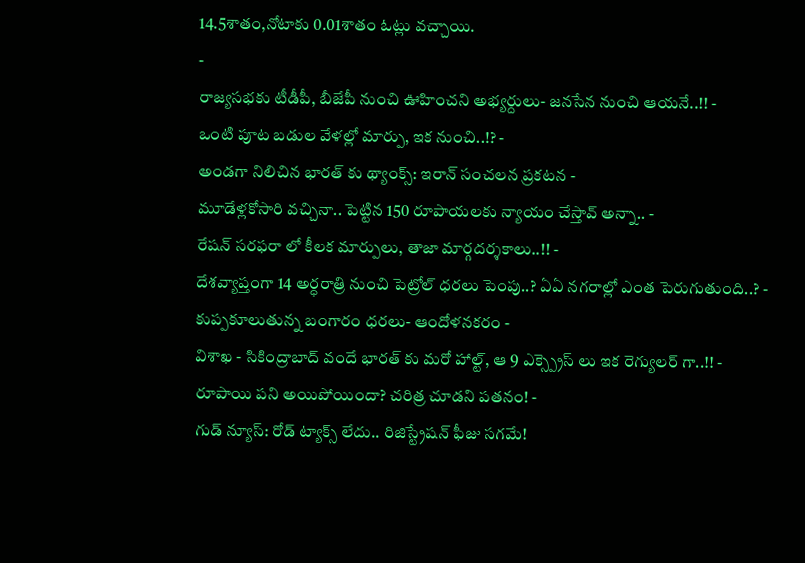14.5శాతం,నోటాకు 0.01శాతం ఓట్లు వచ్చాయి.
-
రాజ్యసభకు టీడీపీ, బీజేపీ నుంచి ఊహించని అభ్యర్దులు- జనసేన నుంచి ఆయనే..!! -
ఒంటి పూట బడుల వేళల్లో మార్పు, ఇక నుంచి..!? -
అండగా నిలిచిన భారత్ కు థ్యాంక్స్: ఇరాన్ సంచలన ప్రకటన -
మూడేళ్లకోసారి వచ్చినా.. పెట్టిన 150 రూపాయలకు న్యాయం చేస్తావ్ అన్నా.. -
రేషన్ సరఫరా లో కీలక మార్పులు, తాజా మార్గదర్శకాలు..!! -
దేశవ్యాప్తంగా 14 అర్ధరాత్రి నుంచి పెట్రోల్ ధరలు పెంపు..? ఏఏ నగరాల్లో ఎంత పెరుగుతుంది..? -
కుప్పకూలుతున్న బంగారం ధరలు- ఆందోళనకరం -
విశాఖ - సికింద్రాబాద్ వందే భారత్ కు మరో హాల్ట్, ఆ 9 ఎక్స్ప్రెస్ లు ఇక రెగ్యులర్ గా..!! -
రూపాయి పని అయిపోయిందా? చరిత్ర చూడని పతనం! -
గుడ్ న్యూస్: రోడ్ ట్యాక్స్ లేదు.. రిజిస్ట్రేషన్ ఫీజు సగమే!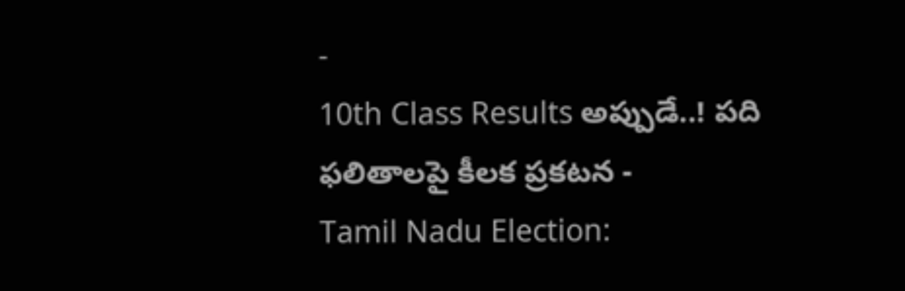-
10th Class Results అప్పుడే..! పది ఫలితాలపై కీలక ప్రకటన -
Tamil Nadu Election: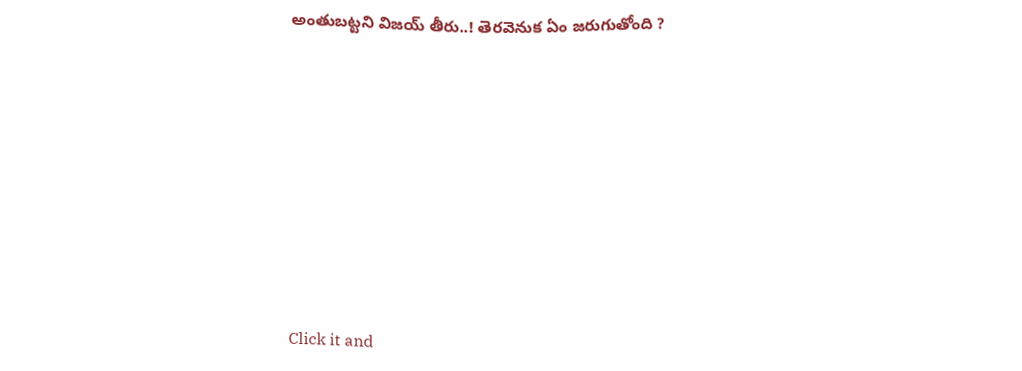అంతుబట్టని విజయ్ తీరు..! తెరవెనుక ఏం జరుగుతోంది ?












Click it and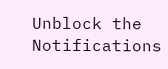Unblock the Notifications